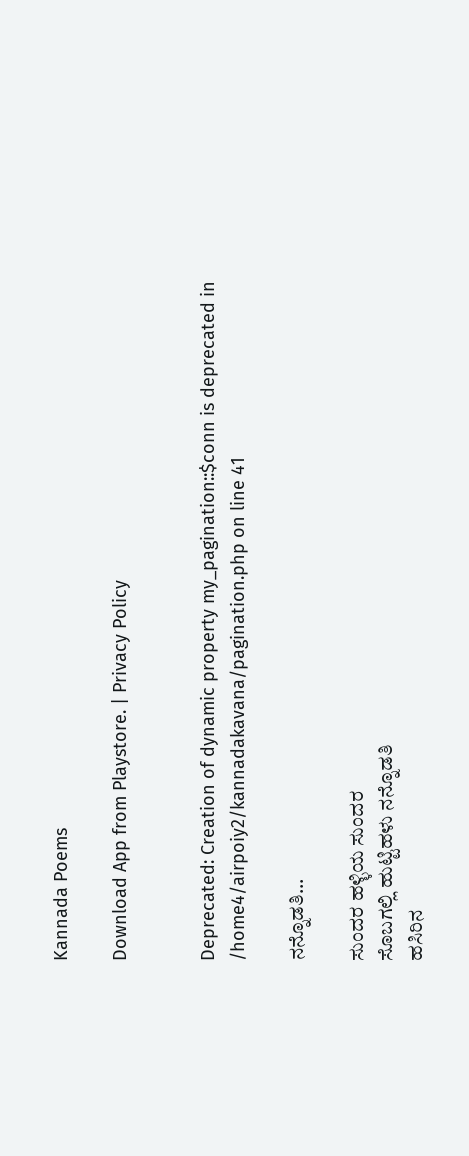Kannada Poems

Download App from Playstore. | Privacy Policy


Deprecated: Creation of dynamic property my_pagination::$conn is deprecated in /home4/airpoiy2/kannadakavana/pagination.php on line 41

ನನ್ನೊಡತಿ...

ಸುಂದರ ಹಳ್ಳಿಯ ಸುಂದರ
ಸೊಬಗಲ್ಲಿ ಹುಟ್ಟಿಹಳು ನನ್ನೊಡತಿ
ಹಸಿರಿನ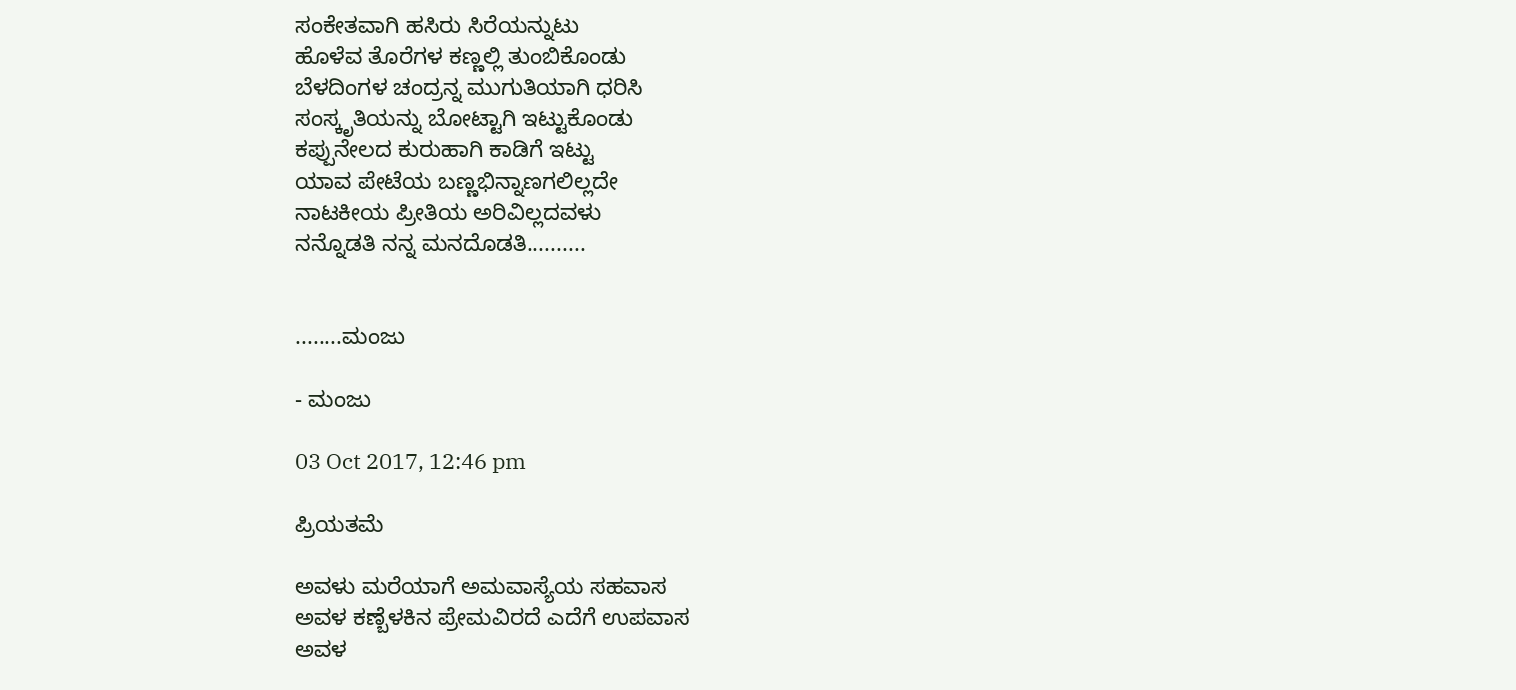ಸಂಕೇತವಾಗಿ ಹಸಿರು ಸಿರೆಯನ್ನುಟು
ಹೊಳೆವ ತೊರೆಗಳ ಕಣ್ಣಲ್ಲಿ ತುಂಬಿಕೊಂಡು
ಬೆಳದಿಂಗಳ ಚಂದ್ರನ್ನ ಮುಗುತಿಯಾಗಿ ಧರಿಸಿ
ಸಂಸ್ಕೃತಿಯನ್ನು ಬೋಟ್ಟಾಗಿ ಇಟ್ಟುಕೊಂಡು
ಕಪ್ಪುನೇಲದ ಕುರುಹಾಗಿ ಕಾಡಿಗೆ ಇಟ್ಟು
ಯಾವ ಪೇಟೆಯ ಬಣ್ಣಭಿನ್ನಾಣಗಲಿಲ್ಲದೇ
ನಾಟಕೀಯ ಪ್ರೀತಿಯ ಅರಿವಿಲ್ಲದವಳು
ನನ್ನೊಡತಿ ನನ್ನ ಮನದೊಡತಿ..........


........ಮಂಜು

- ಮಂಜು

03 Oct 2017, 12:46 pm

ಪ್ರಿಯತಮೆ

ಅವಳು ಮರೆಯಾಗೆ ಅಮವಾಸ್ಯೆಯ ಸಹವಾಸ
ಅವಳ ಕಣ್ಬೆಳಕಿನ ಪ್ರೇಮವಿರದೆ ಎದೆಗೆ ಉಪವಾಸ
ಅವಳ‌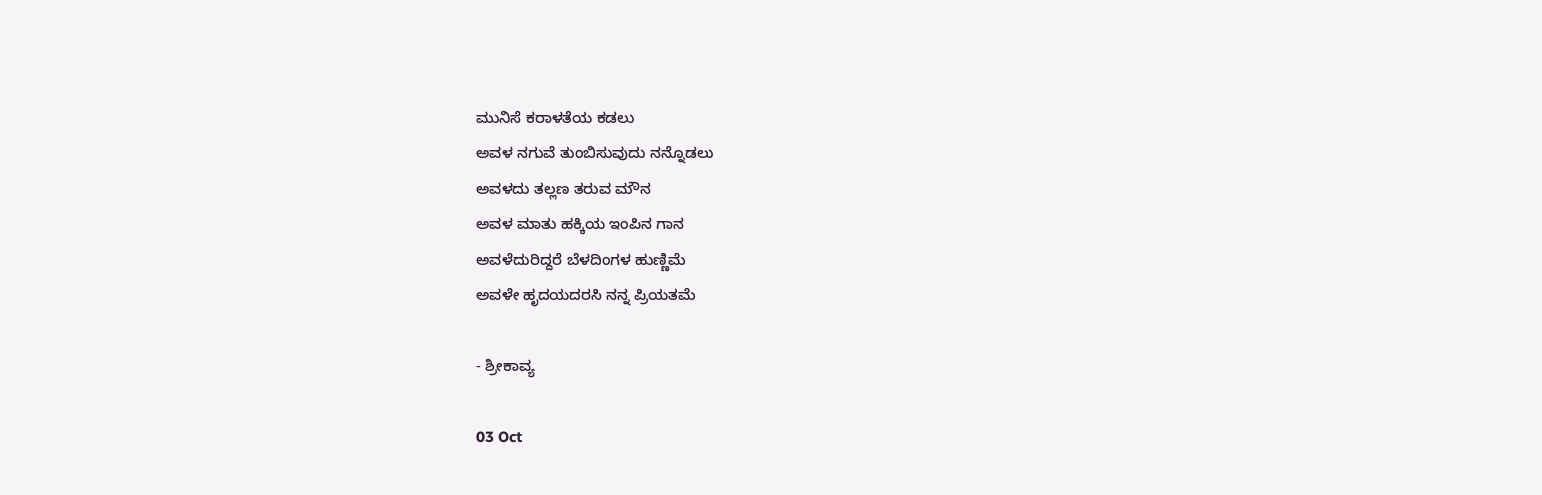ಮುನಿಸೆ ‌ಕರಾಳತೆಯ ಕಡಲು
ಅವಳ ನಗುವೆ ತುಂಬಿಸುವುದು ‌ನನ್ನೊಡಲು
ಅವಳದು ತಲ್ಲಣ ‌ತರುವ ಮೌನ‌
ಅವಳ‌ ಮಾತು ಹಕ್ಕಿಯ‌‌‌ ಇಂಪಿನ ಗಾನ
ಅವಳೆದುರಿದ್ದರೆ ಬೆಳದಿಂಗಳ ಹುಣ್ಣಿಮೆ
ಅವಳೇ ಹೃದಯದರಸಿ ನನ್ನ ಪ್ರಿಯತಮೆ

- ಶ್ರೀಕಾವ್ಯ

03 Oct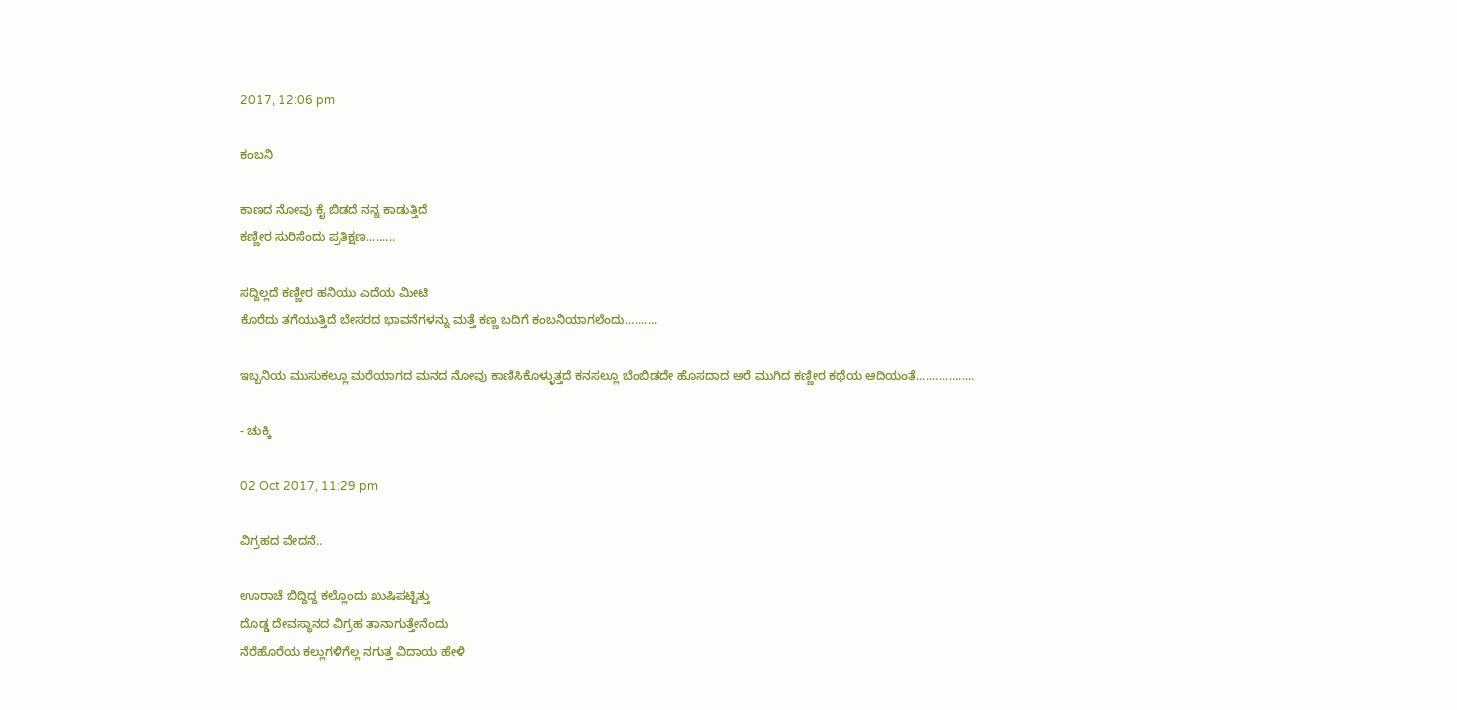2017, 12:06 pm

ಕಂಬನಿ

ಕಾಣದ ನೋವು ಕೈ ಬಿಡದೆ ನನ್ನ ಕಾಡುತ್ತಿದೆ
ಕಣ್ಣೀರ ಸುರಿಸೆಂದು ಪ್ರತಿಕ್ಷಣ.........

ಸದ್ದಿಲ್ಲದೆ ಕಣ್ಣೀರ ಹನಿಯು ಎದೆಯ ಮೀಟಿ
ಕೊರೆದು ತಗೆಯುತ್ತಿದೆ ಬೇಸರದ ಭಾವನೆಗಳನ್ನು ಮತ್ತೆ ಕಣ್ಣ ಬದಿಗೆ ಕಂಬನಿಯಾಗಲೆಂದು..........

ಇಬ್ಬನಿಯ ಮುಸುಕಲ್ಲೂ ಮರೆಯಾಗದ ಮನದ ನೋವು ಕಾಣಿಸಿಕೊಳ್ಳುತ್ತದೆ ಕನಸಲ್ಲೂ ಬೆಂಬಿಡದೇ ಹೊಸದಾದ ಅರೆ ಮುಗಿದ ಕಣ್ಣೀರ ಕಥೆಯ ಆದಿಯಂತೆ..................

- ಚುಕ್ಕಿ

02 Oct 2017, 11:29 pm

ವಿಗ್ರಹದ ವೇದನೆ..

ಊರಾಚೆ ಬಿದ್ದಿದ್ದ ಕಲ್ಲೊಂದು ಖುಷಿಪಟ್ಟಿತ್ತು
ದೊಡ್ಡ ದೇವಸ್ಥಾನದ ವಿಗ್ರಹ ತಾನಾಗುತ್ತೇನೆಂದು
ನೆರೆಹೊರೆಯ ಕಲ್ಲುಗಳಿಗೆಲ್ಲ ನಗುತ್ತ ವಿದಾಯ ಹೇಳಿ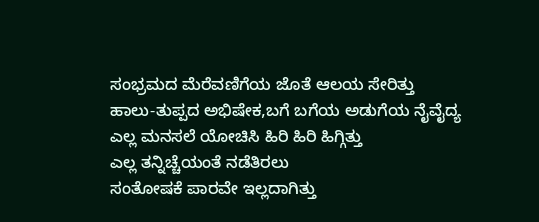ಸಂಭ್ರಮದ ಮೆರೆವಣಿಗೆಯ ಜೊತೆ ಆಲಯ ಸೇರಿತ್ತು
ಹಾಲು-ತುಪ್ಪದ ಅಭಿಷೇಕ,ಬಗೆ ಬಗೆಯ ಅಡುಗೆಯ ನೈವೈದ್ಯ
ಎಲ್ಲ ಮನಸಲೆ ಯೋಚಿಸಿ ಹಿರಿ ಹಿರಿ ಹಿಗ್ಗಿತ್ತು
ಎಲ್ಲ ತನ್ನಿಚ್ಚೆಯಂತೆ ನಡೆತಿರಲು
ಸಂತೋಷಕೆ ಪಾರವೇ ಇಲ್ಲದಾಗಿತ್ತು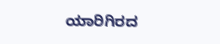ಯಾರಿಗಿರದ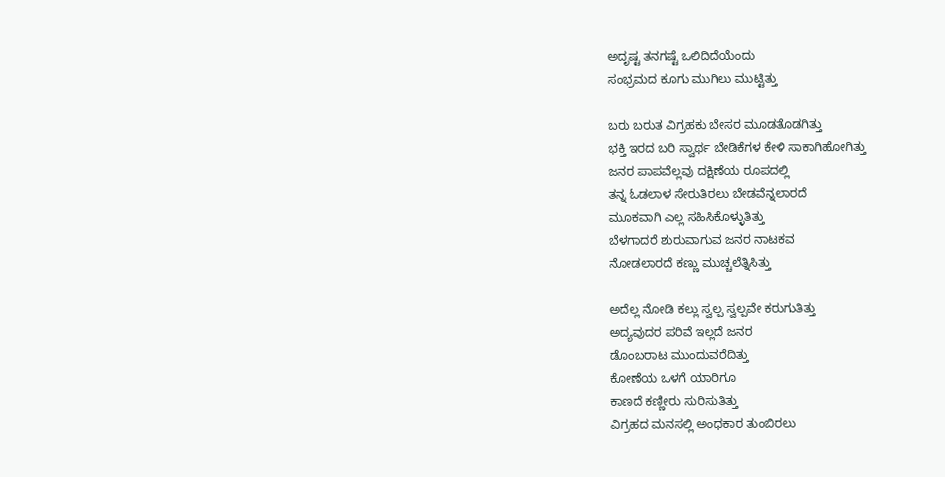ಅದೃಷ್ಟ ತನಗಷ್ಟೆ ಒಲಿದಿದೆಯೆಂದು
ಸಂಭ್ರಮದ ಕೂಗು ಮುಗಿಲು ಮುಟ್ಟಿತ್ತು

ಬರು ಬರುತ ವಿಗ್ರಹಕು ಬೇಸರ ಮೂಡತೊಡಗಿತ್ತು
ಭಕ್ತಿ ಇರದ ಬರಿ ಸ್ವಾರ್ಥ ಬೇಡಿಕೆಗಳ ಕೇಳಿ ಸಾಕಾಗಿಹೋಗಿತ್ತು
ಜನರ ಪಾಪವೆಲ್ಲವು ದಕ್ಷಿಣೆಯ ರೂಪದಲ್ಲಿ
ತನ್ನ ಓಡಲಾಳ ಸೇರುತಿರಲು ಬೇಡವೆನ್ನಲಾರದೆ
ಮೂಕವಾಗಿ ಎಲ್ಲ ಸಹಿಸಿಕೊಳ್ಳುತಿತ್ತು
ಬೆಳಗಾದರೆ ಶುರುವಾಗುವ ಜನರ ನಾಟಕವ
ನೋಡಲಾರದೆ ಕಣ್ಣು ಮುಚ್ಚಲೆತ್ನಿಸಿತ್ತು

ಅದೆಲ್ಲ ನೋಡಿ ಕಲ್ಲು ಸ್ವಲ್ಪ ಸ್ವಲ್ಪವೇ ಕರುಗುತಿತ್ತು
ಅದ್ಯವುದರ ಪರಿವೆ ಇಲ್ಲದೆ ಜನರ
ಡೊಂಬರಾಟ ಮುಂದುವರೆದಿತ್ತು
ಕೋಣೆಯ ಒಳಗೆ ಯಾರಿಗೂ
ಕಾಣದೆ ಕಣ್ಣೀರು ಸುರಿಸುತಿತ್ತು
ವಿಗ್ರಹದ ಮನಸಲ್ಲಿ ಅಂಧಕಾರ ತುಂಬಿರಲು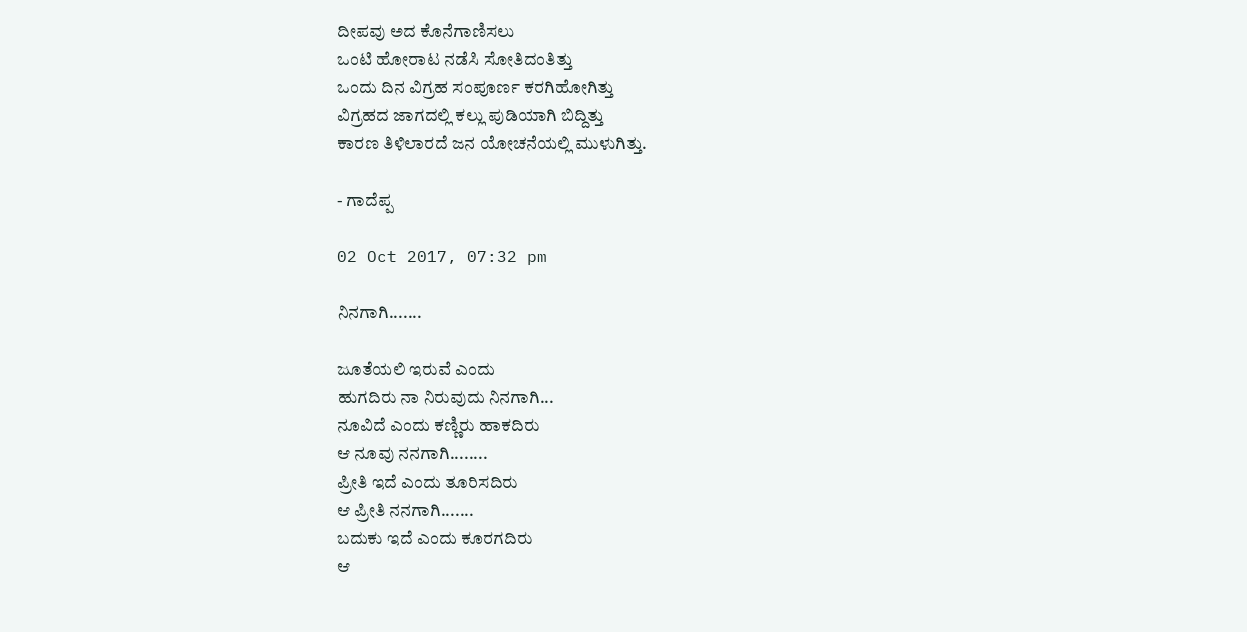ದೀಪವು ಅದ ಕೊನೆಗಾಣಿಸಲು
ಒಂಟಿ ಹೋರಾಟ ನಡೆಸಿ ಸೋತಿದಂತಿತ್ತು
ಒಂದು ದಿನ ವಿಗ್ರಹ ಸಂಪೂರ್ಣ ಕರಗಿಹೋಗಿತ್ತು
ವಿಗ್ರಹದ ಜಾಗದಲ್ಲಿ ಕಲ್ಲು ಪುಡಿಯಾಗಿ ಬಿದ್ದಿತ್ತು
ಕಾರಣ ತಿಳಿಲಾರದೆ ಜನ ಯೋಚನೆಯಲ್ಲಿ ಮುಳುಗಿತ್ತು.

- ಗಾದೆಪ್ಪ

02 Oct 2017, 07:32 pm

ನಿನಗಾಗಿ.......

ಜೂತೆಯಲಿ ಇರುವೆ ಎಂದು
ಹುಗದಿರು ನಾ ನಿರುವುದು ನಿನಗಾಗಿ...
ನೂವಿದೆ ಎಂದು ಕಣ್ಣಿರು ಹಾಕದಿರು
ಆ ನೂವು ನನಗಾಗಿ........
ಪ್ರೀತಿ ಇದೆ ಎಂದು ತೂರಿಸದಿರು
ಆ ಪ್ರೀತಿ ನನಗಾಗಿ.......
ಬದುಕು ಇದೆ ಎಂದು ಕೂರಗದಿರು
ಆ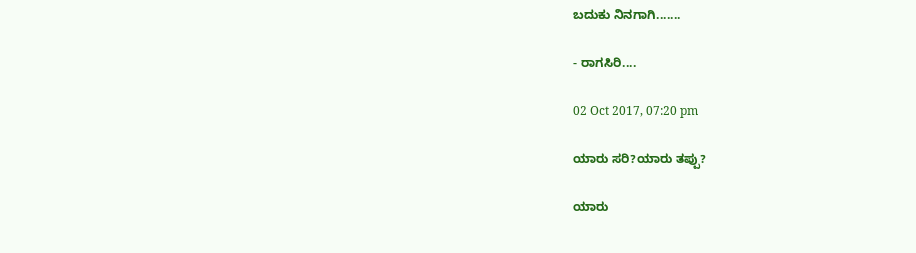ಬದುಕು ನಿನಗಾಗಿ.......

- ರಾಗಸಿರಿ....

02 Oct 2017, 07:20 pm

ಯಾರು ಸರಿ?ಯಾರು ತಪ್ಪು?

ಯಾರು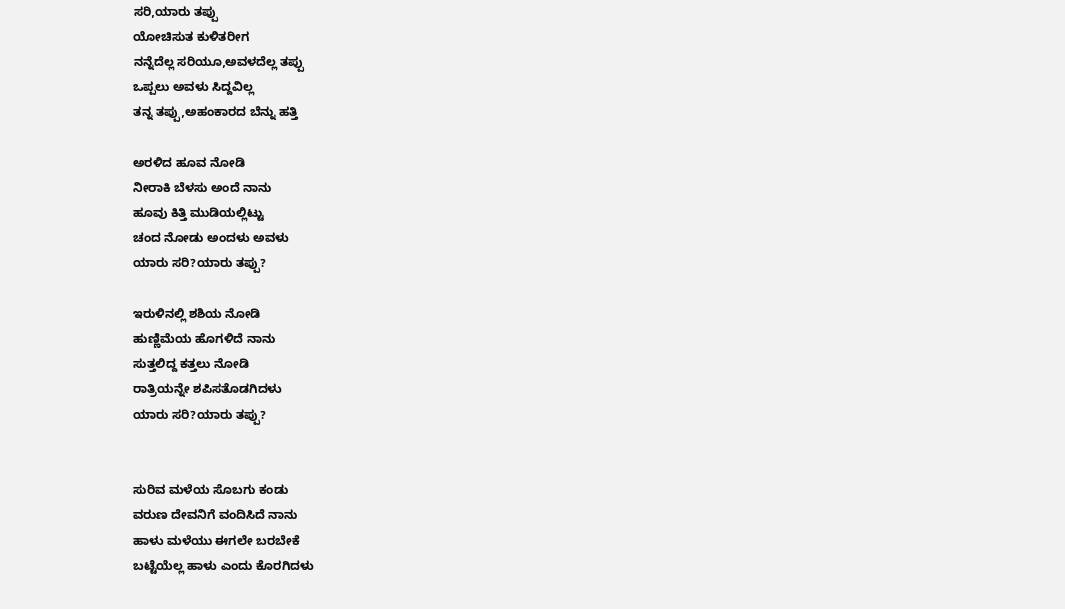ಸರಿ,ಯಾರು ತಪ್ಪು
ಯೋಚಿಸುತ ಕುಳಿತರೀಗ
ನನ್ನೆದೆಲ್ಲ ಸರಿಯೂ,ಅವಳದೆಲ್ಲ ತಪ್ಪು
ಒಪ್ಪಲು ಅವಳು ಸಿದ್ದವಿಲ್ಲ
ತನ್ನ ತಪ್ಪು,ಅಹಂಕಾರದ ಬೆನ್ನು ಹತ್ತಿ

ಅರಳಿದ ಹೂವ ನೋಡಿ
ನೀರಾಕಿ ಬೆಳಸು ಅಂದೆ ನಾನು
ಹೂವು ಕಿತ್ತಿ ಮುಡಿಯಲ್ಲಿಟ್ಟು
ಚಂದ ನೋಡು ಅಂದಳು ಅವಳು
ಯಾರು ಸರಿ?ಯಾರು ತಪ್ಪು?

ಇರುಳಿನಲ್ಲಿ ಶಶಿಯ ನೋಡಿ
ಹುಣ್ಣಿಮೆಯ ಹೊಗಳಿದೆ ನಾನು
ಸುತ್ತಲಿದ್ದ ಕತ್ತಲು ನೋಡಿ
ರಾತ್ರಿಯನ್ನೇ ಶಪಿಸತೊಡಗಿದಳು
ಯಾರು ಸರಿ?ಯಾರು ತಪ್ಪು?


ಸುರಿವ ಮಳೆಯ ಸೊಬಗು ಕಂಡು
ವರುಣ ದೇವನಿಗೆ ವಂದಿಸಿದೆ ನಾನು
ಹಾಳು ಮಳೆಯು ಈಗಲೇ ಬರಬೇಕೆ
ಬಟ್ಟೆಯೆಲ್ಲ ಹಾಳು ಎಂದು ಕೊರಗಿದಳು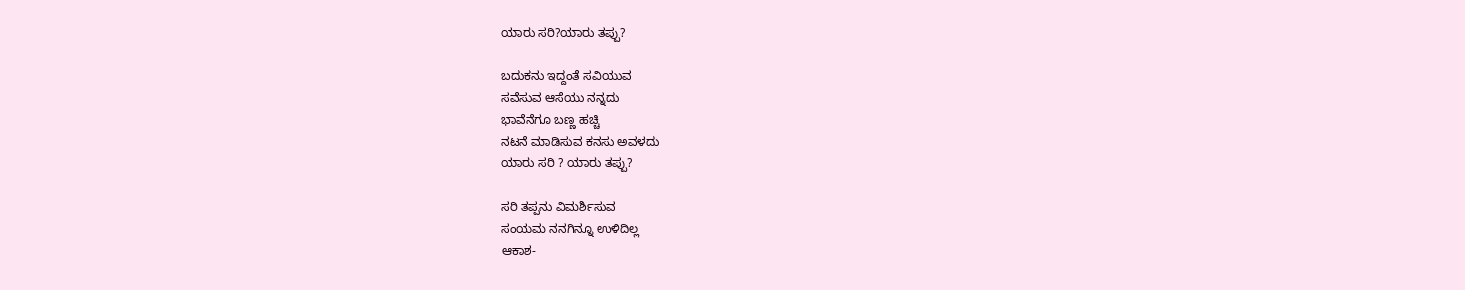ಯಾರು ಸರಿ?ಯಾರು ತಪ್ಪು?

ಬದುಕನು ಇದ್ದಂತೆ ಸವಿಯುವ
ಸವೆಸುವ ಆಸೆಯು ನನ್ನದು
ಭಾವೆನೆಗೂ ಬಣ್ಣ ಹಚ್ಚಿ
ನಟನೆ ಮಾಡಿಸುವ ಕನಸು ಅವಳದು
ಯಾರು ಸರಿ ? ಯಾರು ತಪ್ಪು?

ಸರಿ ತಪ್ಪನು ವಿಮರ್ಶಿಸುವ
ಸಂಯಮ ನನಗಿನ್ನೂ ಉಳಿದಿಲ್ಲ
ಆಕಾಶ-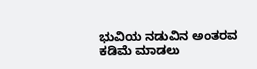ಭುವಿಯ ನಡುವಿನ ಅಂತರವ
ಕಡಿಮೆ ಮಾಡಲು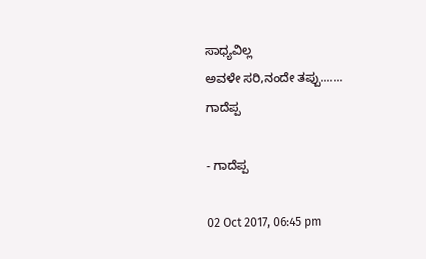ಸಾಧ್ಯವಿಲ್ಲ
ಅವಳೇ ಸರಿ,ನಂದೇ ತಪ್ಪು.......
ಗಾದೆಪ್ಪ

- ಗಾದೆಪ್ಪ

02 Oct 2017, 06:45 pm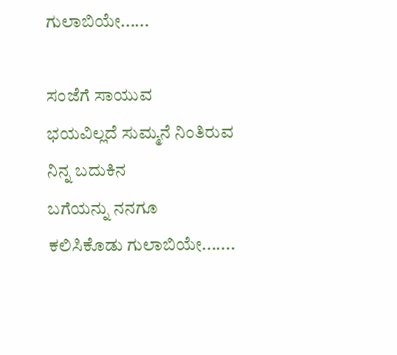ಗುಲಾಬಿಯೇ......

ಸಂಜೆಗೆ ಸಾಯುವ
ಭಯವಿಲ್ಲದೆ ಸುಮ್ಮನೆ ನಿಂತಿರುವ
ನಿನ್ನ ಬದುಕಿನ
ಬಗೆಯನ್ನು ನನಗೂ
ಕಲಿಸಿಕೊಡು ಗುಲಾಬಿಯೇ.......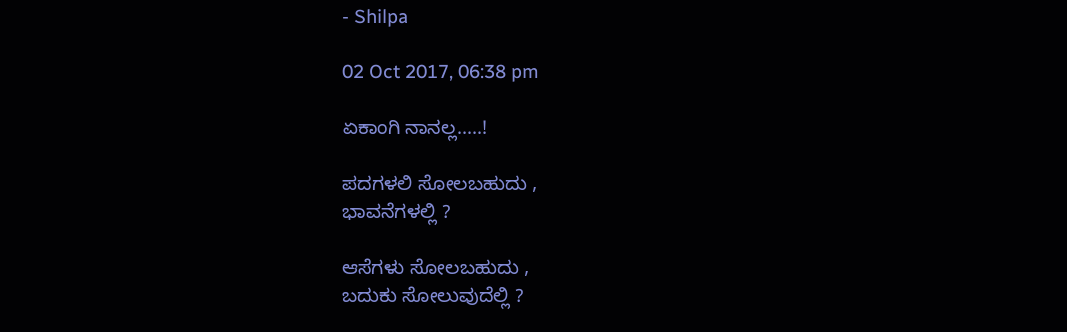- Shilpa

02 Oct 2017, 06:38 pm

ಏಕಾಂಗಿ ನಾನಲ್ಲ.....!

ಪದಗಳಲಿ ಸೋಲಬಹುದು ,
ಭಾವನೆಗಳಲ್ಲಿ ?

ಆಸೆಗಳು ಸೋಲಬಹುದು ,
ಬದುಕು ಸೋಲುವುದೆಲ್ಲಿ ?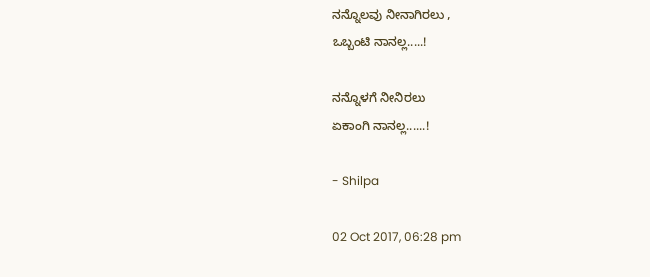ನನ್ನೊಲವು ನೀನಾಗಿರಲು ,
ಒಬ್ಬಂಟಿ ನಾನಲ್ಲ.....!

ನನ್ನೊಳಗೆ ನೀನಿರಲು
ಏಕಾಂಗಿ ನಾನಲ್ಲ......!

- Shilpa

02 Oct 2017, 06:28 pm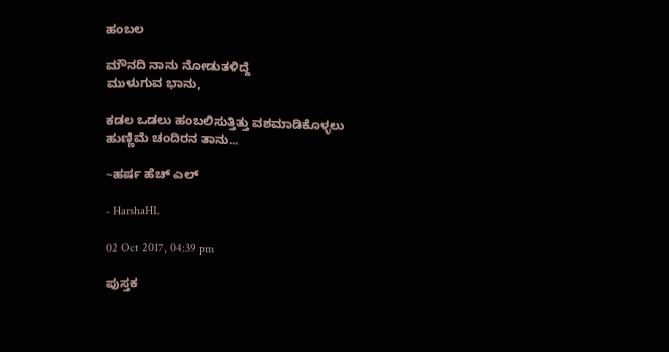ಹಂಬಲ

ಮೌನದಿ ನಾನು ನೋಡುತಳಿದ್ದೆ
ಮುಳುಗುವ ಭಾನು,

ಕಡಲ ಒಡಲು ಹಂಬಲಿಸುತ್ತಿತ್ತು ವಶಮಾಡಿಕೊಳ್ಳಲು
ಹುಣ್ಣಿಮೆ ಚಂದಿರನ ತಾನು...

~ಹರ್ಷ ಹೆಚ್ ಎಲ್

- HarshaHL

02 Oct 2017, 04:39 pm

ಪುಸ್ತಕ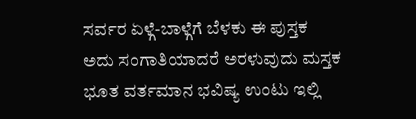ಸರ್ವರ ಏಳ್ಗೆ-ಬಾಳ್ಗೆಗೆ ಬೆಳಕು ಈ ಪುಸ್ತಕ
ಅದು ಸಂಗಾತಿಯಾದರೆ ಅರಳುವುದು ಮಸ್ತಕ
ಭೂತ ವರ್ತಮಾನ ಭವಿಷ್ಯ ಉಂಟು ಇಲ್ಲಿ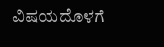ವಿಷಯದೊಳಗೆ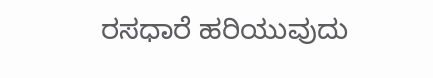ರಸಧಾರೆ ಹರಿಯುವುದು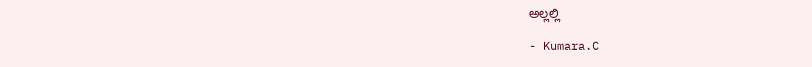ಅಲ್ಲಲ್ಲಿ

- Kumara.C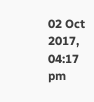02 Oct 2017, 04:17 pm